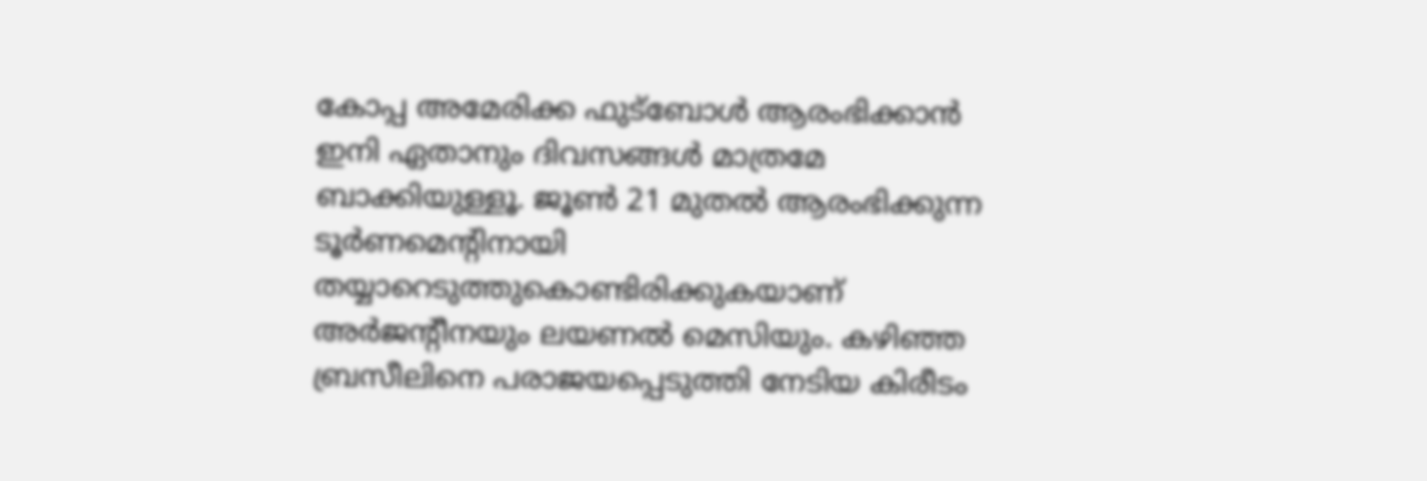കോപ്പ അമേരിക്ക ഫുട്‌ബോള്‍ ആരംഭിക്കാന്‍ ഇനി ഏതാനും ദിവസങ്ങള്‍ മാത്രമേ ബാക്കിയുള്ളൂ. ജൂണ്‍ 21 മുതല്‍ ആരംഭിക്കുന്ന ടൂര്‍ണമെന്റിനായി തയ്യാറെടുത്തുകൊണ്ടിരിക്കുകയാണ് അര്‍ജന്റീനയും ലയണല്‍ മെസിയും. കഴിഞ്ഞ ബ്രസീലിനെ പരാജയപ്പെടുത്തി നേടിയ കിരീടം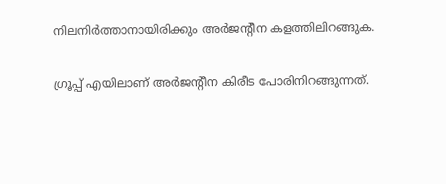നിലനിര്‍ത്താനായിരിക്കും അര്‍ജന്റീന കളത്തിലിറങ്ങുക.

ഗ്രൂപ്പ് എയിലാണ് അര്‍ജന്റീന കിരീട പോരിനിറങ്ങുന്നത്.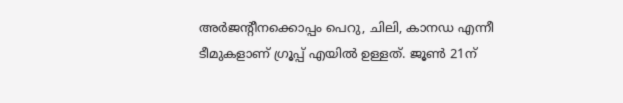അര്‍ജന്റീനക്കൊപ്പം പെറു, ചിലി, കാനഡ എന്നീ ടീമുകളാണ് ഗ്രൂപ്പ് എയില്‍ ഉള്ളത്. ജൂണ്‍ 21ന്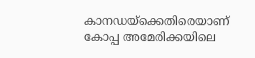കാനഡയ്‌ക്കെതിരെയാണ് കോപ്പ അമേരിക്കയിലെ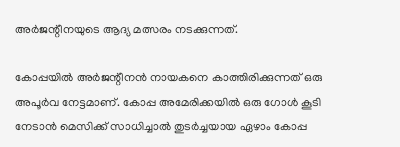അര്‍ജന്റീനയുടെ ആദ്യ മത്സരം നടക്കുന്നത്.

കോപ്പയില്‍ അര്‍ജന്റീനന്‍ നായകനെ കാത്തിരിക്കുന്നത് ഒരു അപൂര്‍വ നേട്ടമാണ്. കോപ്പ അമേരിക്കയില്‍ ഒരു ഗോള്‍ കൂടി നേടാന്‍ മെസിക്ക് സാധിച്ചാല്‍ തുടര്‍ച്ചയായ ഏഴാം കോപ്പ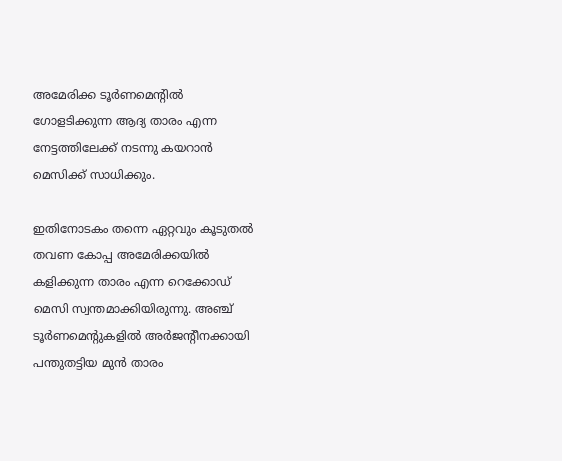അമേരിക്ക ടൂര്‍ണമെന്റില്‍ ഗോളടിക്കുന്ന ആദ്യ താരം എന്ന നേട്ടത്തിലേക്ക് നടന്നു കയറാന്‍ മെസിക്ക് സാധിക്കും.

ഇതിനോടകം തന്നെ ഏറ്റവും കൂടുതല്‍ തവണ കോപ്പ അമേരിക്കയില്‍ കളിക്കുന്ന താരം എന്ന റെക്കോഡ് മെസി സ്വന്തമാക്കിയിരുന്നു. അഞ്ച് ടൂര്‍ണമെന്റുകളില്‍ അര്‍ജന്റീനക്കായി പന്തുതട്ടിയ മുന്‍ താരം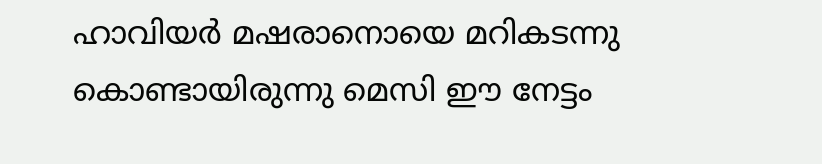ഹാവിയര്‍ മഷരാനൊയെ മറികടന്നു കൊണ്ടായിരുന്നു മെസി ഈ നേട്ടം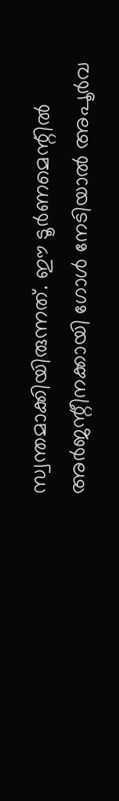സ്വന്തമാക്കിയിരുന്നത്. ഈ ടൂര്‍ണമെന്റില്‍ അര്‍ജന്റീനക്കായി ഗോള്‍ നേടിയാല്‍ അപൂര്‍വ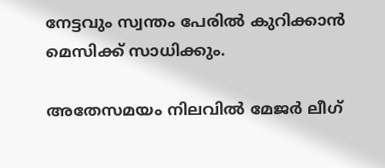നേട്ടവും സ്വന്തം പേരില്‍ കുറിക്കാന്‍ മെസിക്ക് സാധിക്കും.

അതേസമയം നിലവില്‍ മേജര്‍ ലീഗ്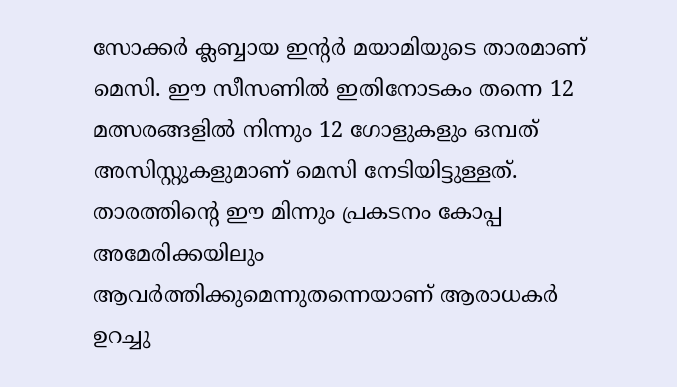സോക്കര്‍ ക്ലബ്ബായ ഇന്റര്‍ മയാമിയുടെ താരമാണ് മെസി. ഈ സീസണില്‍ ഇതിനോടകം തന്നെ 12 മത്സരങ്ങളില്‍ നിന്നും 12 ഗോളുകളും ഒമ്പത് അസിസ്റ്റുകളുമാണ് മെസി നേടിയിട്ടുള്ളത്. താരത്തിന്റെ ഈ മിന്നും പ്രകടനം കോപ്പ അമേരിക്കയിലും ആവര്‍ത്തിക്കുമെന്നുതന്നെയാണ് ആരാധകര്‍ ഉറച്ചു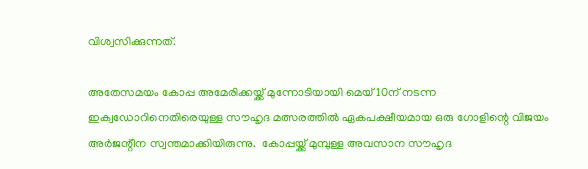വിശ്വസിക്കുന്നത്.

അതേസമയം കോപ്പ അമേരിക്കയ്ക്ക് മുന്നോടിയായി മെയ് 10ന് നടന്ന ഇക്വഡോറിനെതിരെയുള്ള സൗഹൃദ മത്സരത്തില്‍ ഏകപക്ഷീയമായ ഒരു ഗോളിന്റെ വിജയം അര്‍ജന്റീന സ്വന്തമാക്കിയിരുന്നു.  കോപ്പയ്ക്ക് മുമ്പുള്ള അവസാന സൗഹൃദ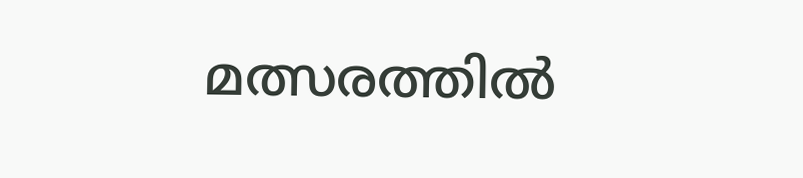മത്സരത്തില്‍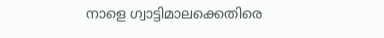നാളെ ഗ്വാട്ടിമാലക്കെതിരെ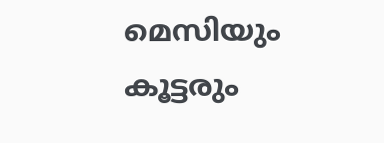മെസിയും കൂട്ടരും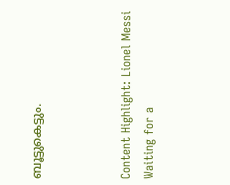ബൂട്ടുകെട്ടും.



Content Highlight: Lionel Messi Waiting for a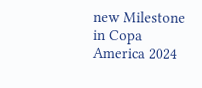new Milestone in Copa America 2024